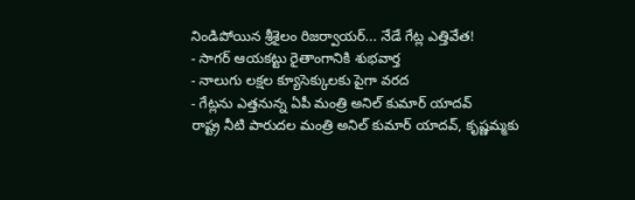నిండిపోయిన శ్రీశైలం రిజర్వాయర్... నేడే గేట్ల ఎత్తివేత!
- సాగర్ ఆయకట్టు రైతాంగానికి శుభవార్త
- నాలుగు లక్షల క్యూసెక్కులకు పైగా వరద
- గేట్లను ఎత్తనున్న ఏపీ మంత్రి అనిల్ కుమార్ యాదవ్
రాష్ట్ర నీటి పారుదల మంత్రి అనిల్ కుమార్ యాదవ్, కృష్ణమ్మకు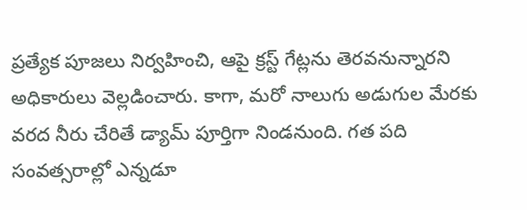ప్రత్యేక పూజలు నిర్వహించి, ఆపై క్రస్ట్ గేట్లను తెరవనున్నారని అధికారులు వెల్లడించారు. కాగా, మరో నాలుగు అడుగుల మేరకు వరద నీరు చేరితే డ్యామ్ పూర్తిగా నిండనుంది. గత పది సంవత్సరాల్లో ఎన్నడూ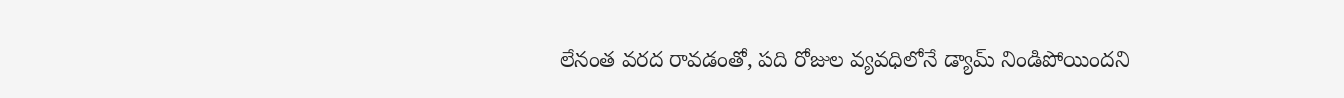లేనంత వరద రావడంతో, పది రోజుల వ్యవధిలోనే డ్యామ్ నిండిపోయిందని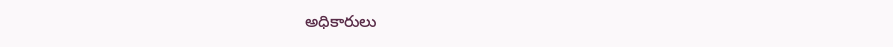అధికారులు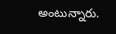అంటున్నారు.